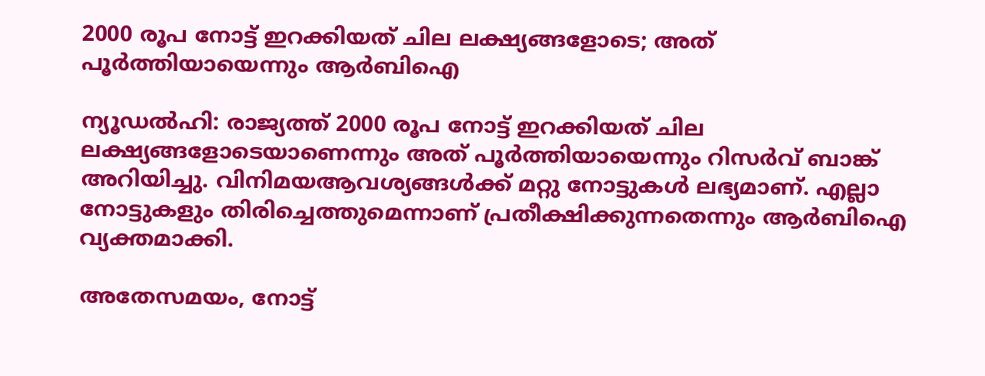2000 രൂപ നോട്ട് ഇറക്കിയത് ചില ലക്ഷ്യങ്ങളോടെ; അത് പൂര്‍ത്തിയായെന്നും ആര്‍ബിഐ

ന്യൂഡല്‍ഹി: രാജ്യത്ത് 2000 രൂപ നോട്ട് ഇറക്കിയത് ചില ലക്ഷ്യങ്ങളോടെയാണെന്നും അത് പൂര്‍ത്തിയായെന്നും റിസര്‍വ് ബാങ്ക് അറിയിച്ചു. വിനിമയആവശ്യങ്ങള്‍ക്ക് മറ്റു നോട്ടുകള്‍ ലഭ്യമാണ്. എല്ലാ നോട്ടുകളും തിരിച്ചെത്തുമെന്നാണ് പ്രതീക്ഷിക്കുന്നതെന്നും ആര്‍ബിഐ വ്യക്തമാക്കി.

അതേസമയം, നോട്ട്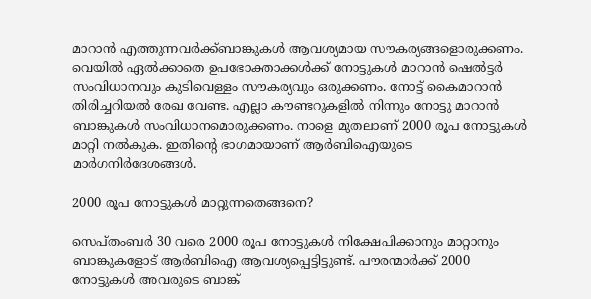മാറാന്‍ എത്തുന്നവര്‍ക്ക്ബാങ്കുകള്‍ ആവശ്യമായ സൗകര്യങ്ങളൊരുക്കണം. വെയില്‍ ഏല്‍ക്കാതെ ഉപഭോക്താക്കള്‍ക്ക് നോട്ടുകള്‍ മാറാന്‍ ഷെല്‍ട്ടര്‍ സംവിധാനവും കുടിവെള്ളം സൗകര്യവും ഒരുക്കണം. നോട്ട് കൈമാറാന്‍ തിരിച്ചറിയല്‍ രേഖ വേണ്ട. എല്ലാ കൗണ്ടറുകളില്‍ നിന്നും നോട്ടു മാറാന്‍ ബാങ്കുകള്‍ സംവിധാനമൊരുക്കണം. നാളെ മുതലാണ് 2000 രൂപ നോട്ടുകള്‍ മാറ്റി നല്‍കുക. ഇതിന്റെ ഭാഗമായാണ് ആര്‍ബിഐയുടെ മാര്‍ഗനിര്‍ദേശങ്ങള്‍.

2000 രൂപ നോട്ടുകള്‍ മാറ്റുന്നതെങ്ങനെ?

സെപ്തംബര്‍ 30 വരെ 2000 രൂപ നോട്ടുകള്‍ നിക്ഷേപിക്കാനും മാറ്റാനും ബാങ്കുകളോട് ആര്‍ബിഐ ആവശ്യപ്പെട്ടിട്ടുണ്ട്. പൗരന്മാര്‍ക്ക് 2000 നോട്ടുകള്‍ അവരുടെ ബാങ്ക്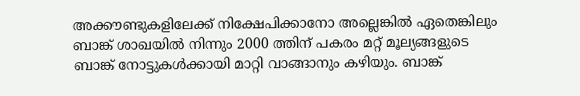അക്കൗണ്ടുകളിലേക്ക് നിക്ഷേപിക്കാനോ അല്ലെങ്കില്‍ ഏതെങ്കിലും ബാങ്ക് ശാഖയില്‍ നിന്നും 2000 ത്തിന് പകരം മറ്റ് മൂല്യങ്ങളുടെ ബാങ്ക് നോട്ടുകള്‍ക്കായി മാറ്റി വാങ്ങാനും കഴിയും. ബാങ്ക്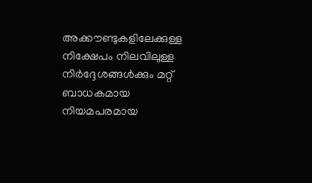അക്കൗണ്ടുകളിലേക്കുള്ള നിക്ഷേപം നിലവിലുള്ള നിര്‍ദ്ദേശങ്ങള്‍ക്കും മറ്റ് ബാധകമായ നിയമപരമായ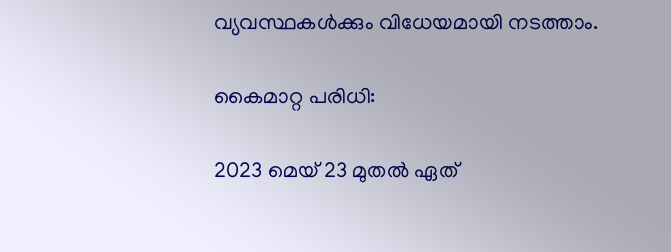വ്യവസ്ഥകള്‍ക്കും വിധേയമായി നടത്താം.

കൈമാറ്റ പരിധി:

2023 മെയ് 23 മുതല്‍ ഏത്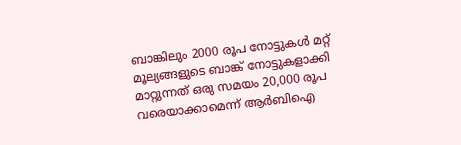ബാങ്കിലും 2000 രൂപ നോട്ടുകള്‍ മറ്റ് മൂല്യങ്ങളുടെ ബാങ്ക് നോട്ടുകളാക്കി മാറ്റുന്നത് ഒരു സമയം 20,000 രൂപ വരെയാക്കാമെന്ന് ആര്‍ബിഐ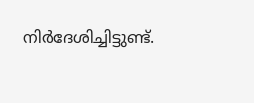നിര്‍ദേശിച്ചിട്ടുണ്ട്.